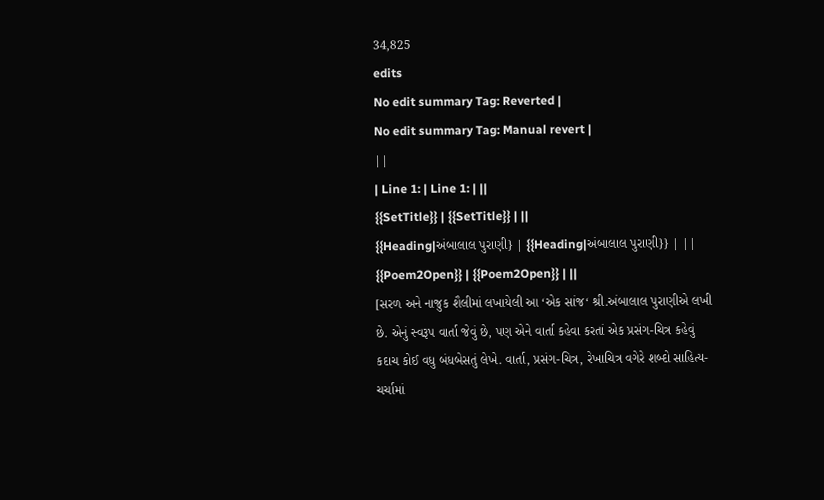34,825
edits
No edit summary Tag: Reverted |
No edit summary Tag: Manual revert |
||
| Line 1: | Line 1: | ||
{{SetTitle}} | {{SetTitle}} | ||
{{Heading|અંબાલાલ પુરાણી} | {{Heading|અંબાલાલ પુરાણી}} | ||
{{Poem2Open}} | {{Poem2Open}} | ||
[સરળ અને નાજુક શૈલીમાં લખાયેલી આ ‘એક સાંજ‘ શ્રી.અંબાલાલ પુરાણીએ લખી છે. એનું સ્વરૂપ વાર્તા જેવું છે, પણ એને વાર્તા કહેવા કરતાં એક પ્રસંગ-ચિત્ર કહેવું કદાચ કોઈ વધુ બંધબેસતું લેખે. વાર્તા, પ્રસંગ-ચિત્ર, રેખાચિત્ર વગેરે શબ્દો સાહિત્ય-ચર્ચામાં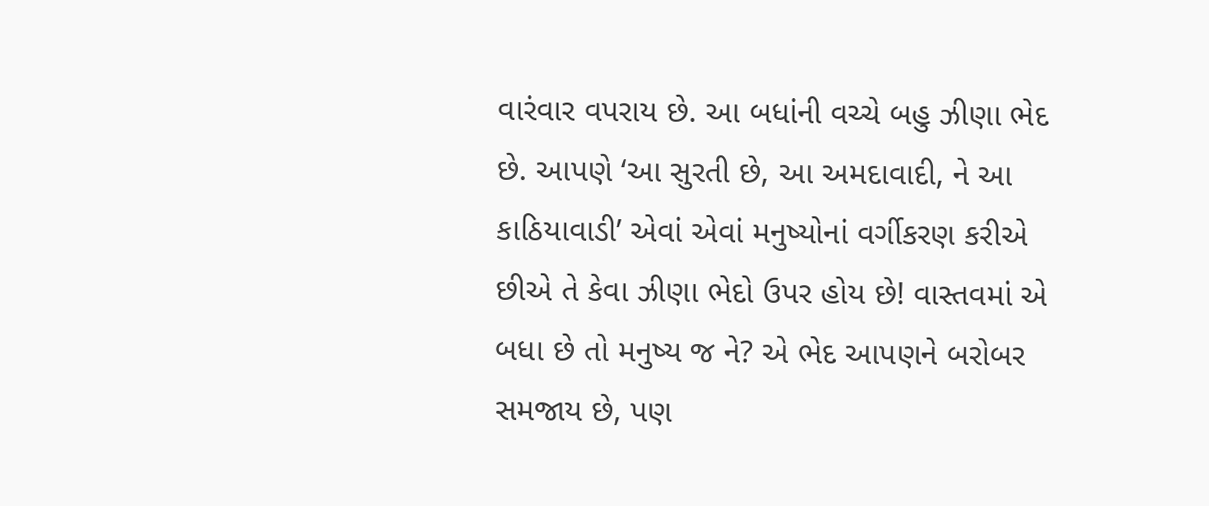વારંવાર વપરાય છે. આ બધાંની વચ્ચે બહુ ઝીણા ભેદ છે. આપણે ‘આ સુરતી છે, આ અમદાવાદી, ને આ કાઠિયાવાડી’ એવાં એવાં મનુષ્યોનાં વર્ગીકરણ કરીએ છીએ તે કેવા ઝીણા ભેદો ઉપર હોય છે! વાસ્તવમાં એ બધા છે તો મનુષ્ય જ ને? એ ભેદ આપણને બરોબર સમજાય છે, પણ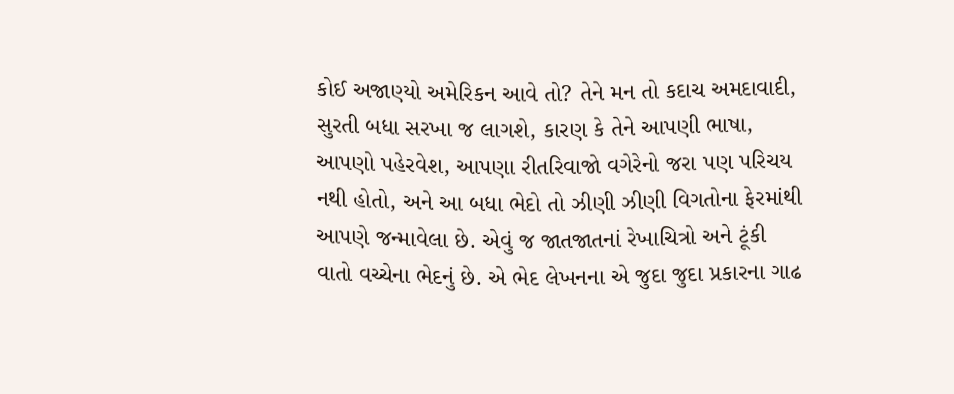કોઈ અજાણ્યો અમેરિકન આવે તો? તેને મન તો કદાચ અમદાવાદી, સુરતી બધા સરખા જ લાગશે, કારણ કે તેને આપણી ભાષા, આપણો પહેરવેશ, આપણા રીતરિવાજો વગેરેનો જરા પણ પરિચય નથી હોતો, અને આ બધા ભેદો તો ઝીણી ઝીણી વિગતોના ફેરમાંથી આપણે જન્માવેલા છે. એવું જ જાતજાતનાં રેખાચિત્રો અને ટૂંકી વાતો વચ્ચેના ભેદનું છે. એ ભેદ લેખનના એ જુદા જુદા પ્રકારના ગાઢ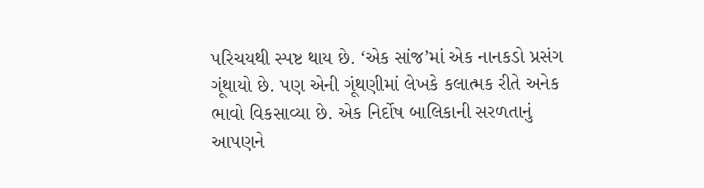પરિચયથી સ્પષ્ટ થાય છે. ‘એક સાંજ’માં એક નાનકડો પ્રસંગ ગૂંથાયો છે. પણ એની ગૂંથણીમાં લેખકે કલાત્મક રીતે અનેક ભાવો વિકસાવ્યા છે. એક નિર્દોષ બાલિકાની સરળતાનું આપણને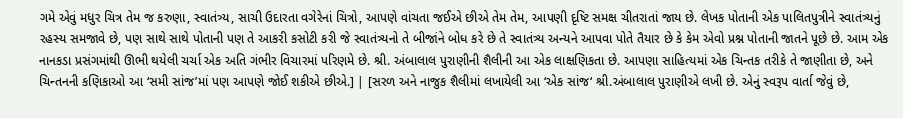ગમે એવું મધુર ચિત્ર તેમ જ કરુણા, સ્વાતંત્ર્ય, સાચી ઉદારતા વગેરેનાં ચિત્રો, આપણે વાંચતા જઈએ છીએ તેમ તેમ, આપણી દૃષ્ટિ સમક્ષ ચીતરાતાં જાય છે. લેખક પોતાની એક પાલિતપુત્રીને સ્વાતંત્ર્યનું રહસ્ય સમજાવે છે, પણ સાથે સાથે પોતાની પણ તે આકરી કસોટી કરી જે સ્વાતંત્ર્યનો તે બીજાંને બોધ કરે છે તે સ્વાતંત્ર્ય અન્યને આપવા પોતે તૈયાર છે કે કેમ એવો પ્રશ્ન પોતાની જાતને પૂછે છે. આમ એક નાનકડા પ્રસંગમાંથી ઊભી થયેલી ચર્ચા એક અતિ ગંભીર વિચારમાં પરિણમે છે. શ્રી. અંબાલાલ પુરાણીની શૈલીની આ એક લાક્ષણિકતા છે. આપણા સાહિત્યમાં એક ચિન્તક તરીકે તે જાણીતા છે, અને ચિન્તનની કણિકાઓ આ ‘સમી સાંજ’માં પણ આપણે જોઈ શકીએ છીએ.] | [સરળ અને નાજુક શૈલીમાં લખાયેલી આ ‘એક સાંજ‘ શ્રી.અંબાલાલ પુરાણીએ લખી છે. એનું સ્વરૂપ વાર્તા જેવું છે,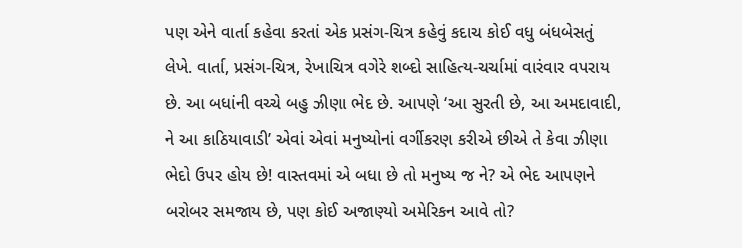પણ એને વાર્તા કહેવા કરતાં એક પ્રસંગ-ચિત્ર કહેવું કદાચ કોઈ વધુ બંધબેસતું લેખે. વાર્તા, પ્રસંગ-ચિત્ર, રેખાચિત્ર વગેરે શબ્દો સાહિત્ય-ચર્ચામાં વારંવાર વપરાય છે. આ બધાંની વચ્ચે બહુ ઝીણા ભેદ છે. આપણે ‘આ સુરતી છે, આ અમદાવાદી, ને આ કાઠિયાવાડી’ એવાં એવાં મનુષ્યોનાં વર્ગીકરણ કરીએ છીએ તે કેવા ઝીણા ભેદો ઉપર હોય છે! વાસ્તવમાં એ બધા છે તો મનુષ્ય જ ને? એ ભેદ આપણને બરોબર સમજાય છે, પણ કોઈ અજાણ્યો અમેરિકન આવે તો?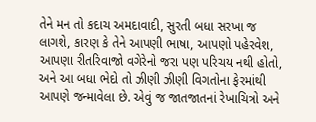તેને મન તો કદાચ અમદાવાદી, સુરતી બધા સરખા જ લાગશે, કારણ કે તેને આપણી ભાષા, આપણો પહેરવેશ, આપણા રીતરિવાજો વગેરેનો જરા પણ પરિચય નથી હોતો, અને આ બધા ભેદો તો ઝીણી ઝીણી વિગતોના ફેરમાંથી આપણે જન્માવેલા છે. એવું જ જાતજાતનાં રેખાચિત્રો અને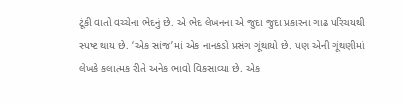ટૂંકી વાતો વચ્ચેના ભેદનું છે. એ ભેદ લેખનના એ જુદા જુદા પ્રકારના ગાઢ પરિચયથી સ્પષ્ટ થાય છે. ‘એક સાંજ’માં એક નાનકડો પ્રસંગ ગૂંથાયો છે. પણ એની ગૂંથણીમાં લેખકે કલાત્મક રીતે અનેક ભાવો વિકસાવ્યા છે. એક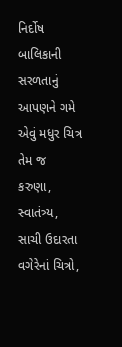નિર્દોષ બાલિકાની સરળતાનું આપણને ગમે એવું મધુર ચિત્ર તેમ જ કરુણા, સ્વાતંત્ર્ય, સાચી ઉદારતા વગેરેનાં ચિત્રો,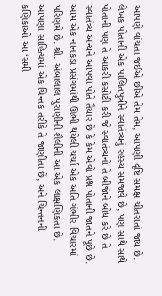આપણે વાંચતા જઈએ છીએ તેમ તેમ, આપણી દૃષ્ટિ સમક્ષ ચીતરાતાં જાય છે. લેખક પોતાની એક પાલિતપુત્રીને સ્વાતંત્ર્યનું રહસ્ય સમજાવે છે, પણ સાથે સાથે પોતાની પણ તે આકરી કસોટી કરી જે સ્વાતંત્ર્યનો તે બીજાંને બોધ કરે છે તે સ્વાતંત્ર્ય અન્યને આપવા પોતે તૈયાર છે કે કેમ એવો પ્રશ્ન પોતાની જાતને પૂછે છે. આમ એક નાનકડા પ્રસંગમાંથી ઊભી થયેલી ચર્ચા એક અતિ ગંભીર વિચારમાં પરિણમે છે. શ્રી. અંબાલાલ પુરાણીની શૈલીની આ એક લાક્ષણિકતા છે. આપણા સાહિત્યમાં એક ચિન્તક તરીકે તે જાણીતા છે, અને ચિન્તનની કણિકાઓ આ ‘સમી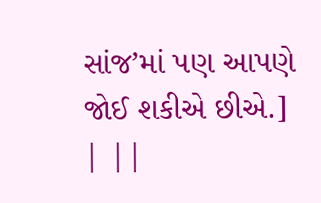સાંજ’માં પણ આપણે જોઈ શકીએ છીએ.] | ||